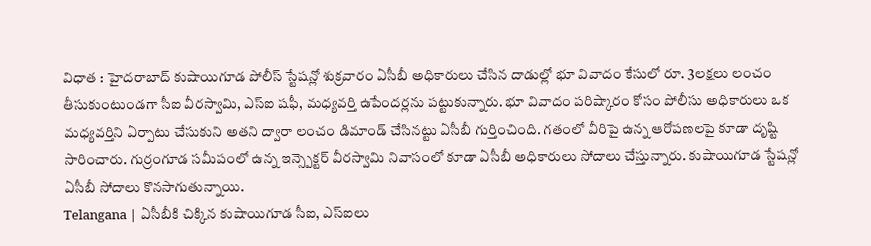విధాత : హైదరాబాద్ కుషాయిగూడ పోలీస్ స్టేషన్లో శుక్రవారం ఏసీబీ అధికారులు చేసిన దాడుల్లో భూ వివాదం కేసులో రూ. 3లక్షలు లంచం తీసుకుంటుండగా సీఐ వీరస్వామి, ఎస్ఐ షఫీ, మధ్యవర్తి ఉపేందర్లను పట్టుకున్నారు. భూ వివాదం పరిష్కారం కోసం పోలీసు అధికారులు ఒక మధ్యవర్తిని ఏర్పాటు చేసుకుని అతని ద్వారా లంచం డిమాండ్ చేసినట్టు ఏసీబీ గుర్తించింది. గతంలో వీరిపై ఉన్న ఆరోపణలపై కూడా దృష్టి సారించారు. గుర్రంగూడ సమీపంలో ఉన్న ఇన్స్పెక్టర్ వీరస్వామి నివాసంలో కూడా ఏసీబీ అధికారులు సోదాలు చేస్తున్నారు. కుషాయిగూడ స్టేషన్లో ఏసీబీ సోదాలు కొనసాగుతున్నాయి.
Telangana | ఏసీబీకి చిక్కిన కుషాయిగూడ సీఐ, ఎస్ఐలు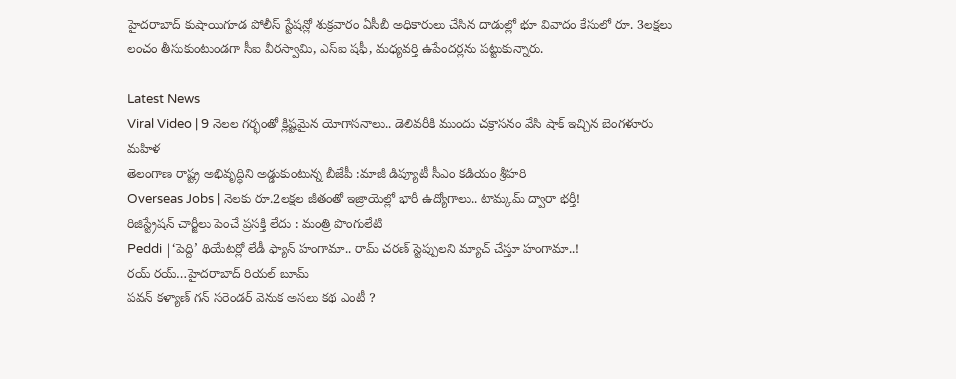హైదరాబాద్ కుషాయిగూడ పోలీస్ స్టేషన్లో శుక్రవారం ఏసీబీ అధికారులు చేసిన దాడుల్లో భూ వివాదం కేసులో రూ. 3లక్షలు లంచం తీసుకుంటుండగా సీఐ వీరస్వామి, ఎస్ఐ షఫీ, మధ్యవర్తి ఉపేందర్లను పట్టుకున్నారు.

Latest News
Viral Video | 9 నెలల గర్భంతో క్లిష్టమైన యోగాసనాలు.. డెలివరీకి ముందు చక్రాసనం వేసి షాక్ ఇచ్చిన బెంగళూరు మహిళ
తెలంగాణ రాష్ట్ర అభివృద్ధిని అడ్డుకుంటున్న బీజేపీ :మాజీ డిప్యూటీ సీఎం కడియం శ్రీహరి
Overseas Jobs | నెలకు రూ.2లక్షల జీతంతో ఇజ్రాయెల్లో భారీ ఉద్యోగాలు.. టామ్కమ్ ద్వారా భర్తీ!
రిజిస్ట్రేషన్ చార్జీలు పెంచే ప్రసక్తి లేదు : మంత్రి పొంగులేటి
Peddi |‘పెద్ది’ థియేటర్లో లేడీ ఫ్యాన్ హంగామా.. రామ్ చరణ్ స్టెప్పులని మ్యాచ్ చేస్తూ హంగామా..!
రయ్ రయ్…హైదరాబాద్ రియల్ బూమ్
పవన్ కళ్యాణ్ గన్ సరెండర్ వెనుక అసలు కథ ఎంటీ ?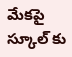మేకపై స్కూల్ కు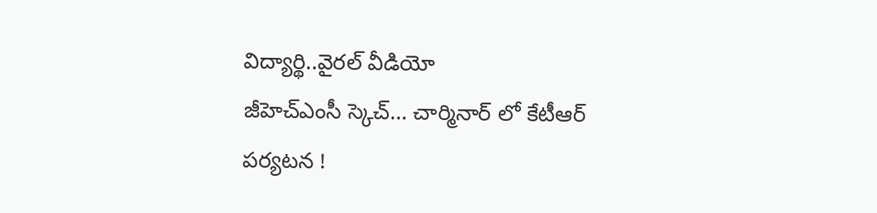విద్యార్థి..వైరల్ వీడియో
జీహెచ్ఎంసీ స్కెచ్… చార్మినార్ లో కేటీఆర్ పర్యటన !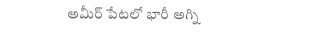అమీర్ పేటలో భారీ అగ్ని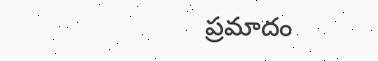ప్రమాదం